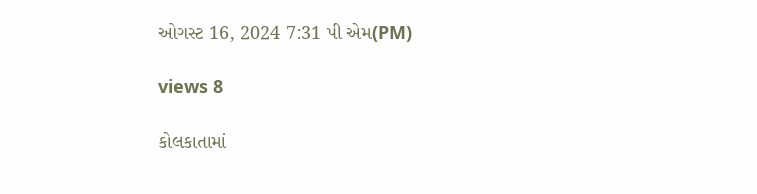ઓગસ્ટ 16, 2024 7:31 પી એમ(PM)

views 8

કોલકાતામાં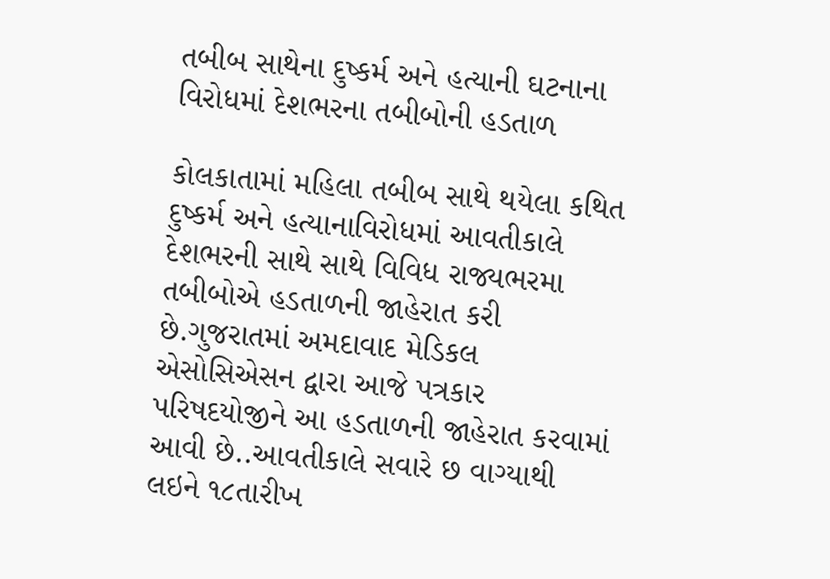તબીબ સાથેના દુષ્કર્મ અને હત્યાની ઘટનાના વિરોધમાં દેશભરના તબીબોની હડતાળ

કોલકાતામાં મહિલા તબીબ સાથે થયેલા કથિત દુષ્કર્મ અને હત્યાનાવિરોધમાં આવતીકાલે દેશભરની સાથે સાથે વિવિધ રાજ્યભરમા તબીબોએ હડતાળની જાહેરાત કરી છે.ગુજરાતમાં અમદાવાદ મેડિકલ એસોસિએસન દ્વારા આજે પત્રકાર પરિષદયોજીને આ હડતાળની જાહેરાત કરવામાં આવી છે..આવતીકાલે સવારે છ વાગ્યાથી લઇને ૧૮તારીખ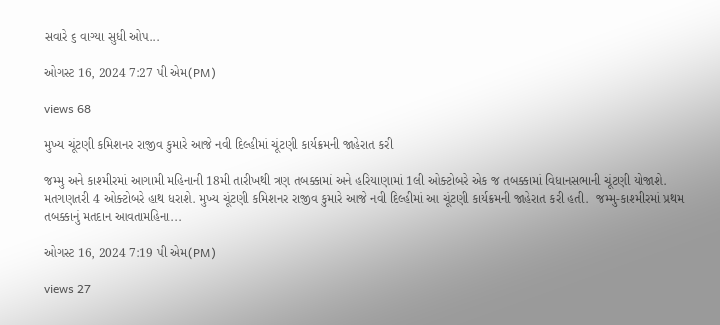સવારે ૬ વાગ્યા સુધી ઓપ...

ઓગસ્ટ 16, 2024 7:27 પી એમ(PM)

views 68

મુખ્ય ચૂંટણી કમિશનર રાજીવ કુમારે આજે નવી દિલ્હીમાં ચૂંટણી કાર્યક્રમની જાહેરાત કરી

જમ્મુ અને કાશ્મીરમાં આગામી મહિનાની 18મી તારીખથી ત્રણ તબક્કામાં અને હરિયાણામાં 1લી ઓક્ટોબરે એક જ તબક્કામાં વિધાનસભાની ચૂંટણી યોજાશે. મતગણતરી 4 ઓક્ટોબરે હાથ ધરાશે. મુખ્ય ચૂંટણી કમિશનર રાજીવ કુમારે આજે નવી દિલ્હીમાં આ ચૂંટણી કાર્યક્રમની જાહેરાત કરી હતી.  જમ્મુ-કાશ્મીરમાં પ્રથમ તબક્કાનું મતદાન આવતામહિના...

ઓગસ્ટ 16, 2024 7:19 પી એમ(PM)

views 27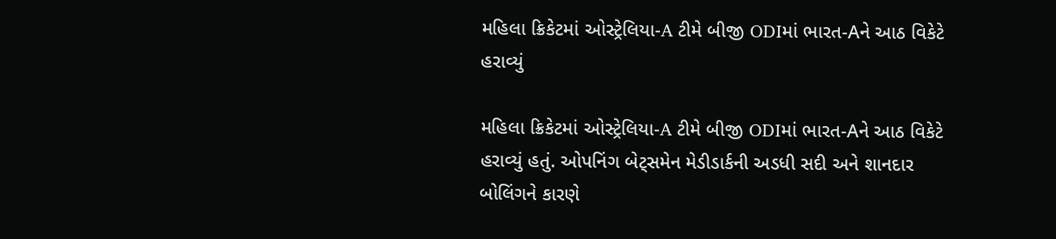મહિલા ક્રિકેટમાં ઓસ્ટ્રેલિયા-A ટીમે બીજી ODIમાં ભારત-Aને આઠ વિકેટે હરાવ્યું

મહિલા ક્રિકેટમાં ઓસ્ટ્રેલિયા-A ટીમે બીજી ODIમાં ભારત-Aને આઠ વિકેટે હરાવ્યું હતું. ઓપનિંગ બેટ્સમેન મેડીડાર્કની અડધી સદી અને શાનદાર બોલિંગને કારણે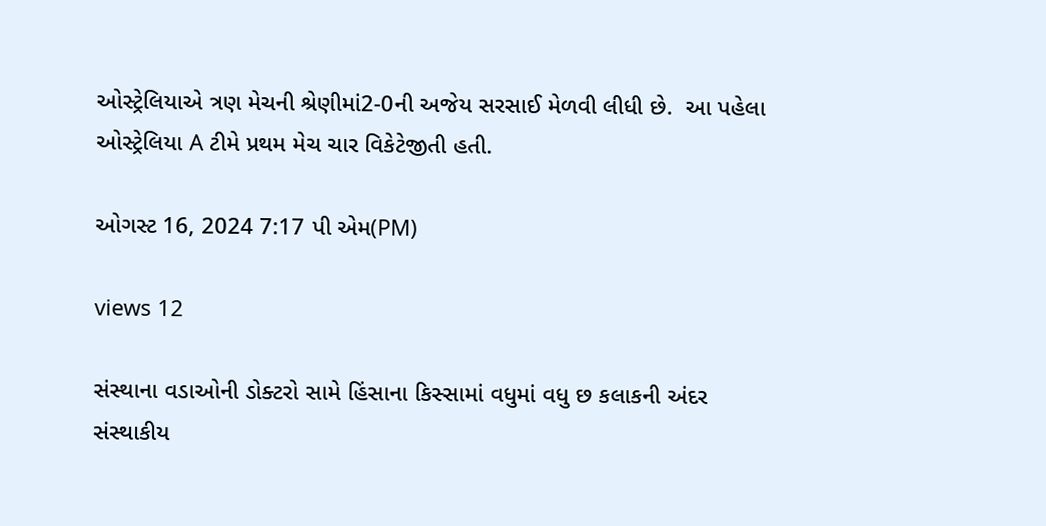ઓસ્ટ્રેલિયાએ ત્રણ મેચની શ્રેણીમાં2-0ની અજેય સરસાઈ મેળવી લીધી છે.  આ પહેલા ઓસ્ટ્રેલિયા A ટીમે પ્રથમ મેચ ચાર વિકેટેજીતી હતી.

ઓગસ્ટ 16, 2024 7:17 પી એમ(PM)

views 12

સંસ્થાના વડાઓની ડોક્ટરો સામે હિંસાના કિસ્સામાં વધુમાં વધુ છ કલાકની અંદર સંસ્થાકીય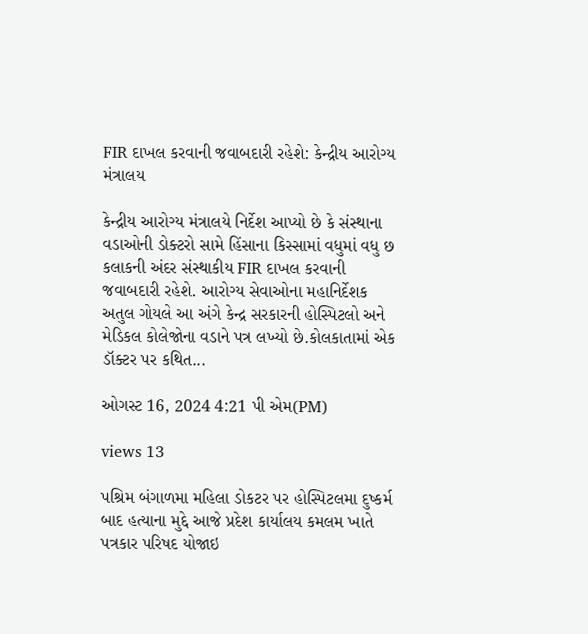FIR દાખલ કરવાની જવાબદારી રહેશે: કેન્દ્રીય આરોગ્ય મંત્રાલય

કેન્દ્રીય આરોગ્ય મંત્રાલયે નિર્દેશ આપ્યો છે કે સંસ્થાના વડાઓની ડોક્ટરો સામે હિંસાના કિસ્સામાં વધુમાં વધુ છ કલાકની અંદર સંસ્થાકીય FIR દાખલ કરવાની જવાબદારી રહેશે. આરોગ્ય સેવાઓના મહાનિર્દેશક અતુલ ગોયલે આ અંગે કેન્દ્ર સરકારની હોસ્પિટલો અને મેડિકલ કોલેજોના વડાને પત્ર લખ્યો છે.કોલકાતામાં એક ડૉક્ટર પર કથિત...

ઓગસ્ટ 16, 2024 4:21 પી એમ(PM)

views 13

પશ્રિમ બંગાળમા મહિલા ડોકટર પર હોસ્પિટલમા દુષ્કર્મ બાદ હત્યાના મુદ્દે આજે પ્રદેશ કાર્યાલય કમલમ ખાતે પત્રકાર પરિષદ યોજાઇ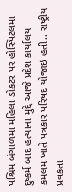પશ્રિમ બંગાળમા મહિલા ડોકટર પર હોસ્પિટલમા દુષ્કર્મ બાદ હત્યાના મુદ્દે આજે પ્રદેશ કાર્યાલય કમલમ ખાતે પત્રકાર પરિષદ યોજાઇ હતી.. રાષ્ટ્રીય પ્રવકતા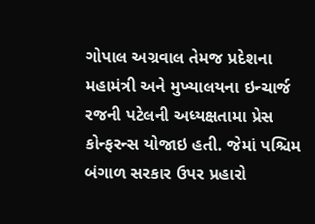ગોપાલ અગ્રવાલ તેમજ પ્રદેશના મહામંત્રી અને મુખ્યાલયના ઇન્ચાર્જ રજની પટેલની અધ્યક્ષતામા પ્રેસ કોન્ફરન્સ યોજાઇ હતી. જેમાં પશ્ચિમ બંગાળ સરકાર ઉપર પ્રહારો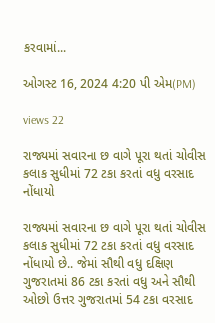કરવામાં...

ઓગસ્ટ 16, 2024 4:20 પી એમ(PM)

views 22

રાજ્યમાં સવારના છ વાગે પૂરા થતાં ચોવીસ કલાક સુધીમાં 72 ટકા કરતાં વધુ વરસાદ નોંધાયો

રાજ્યમાં સવારના છ વાગે પૂરા થતાં ચોવીસ કલાક સુધીમાં 72 ટકા કરતાં વધુ વરસાદ નોંધાયો છે.. જેમાં સૌથી વધુ દક્ષિણ ગુજરાતમાં 86 ટકા કરતાં વધુ અને સૌથી ઓછો ઉત્તર ગુજરાતમાં 54 ટકા વરસાદ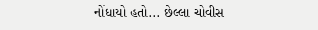નોંધાયો હતો... છેલ્લા ચોવીસ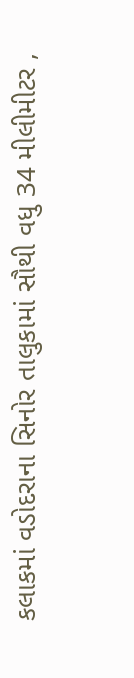કલાકમાં વડોદરાના સિનોર તાલુકામાં સૌથી વધુ 34 મીલીમીટર ,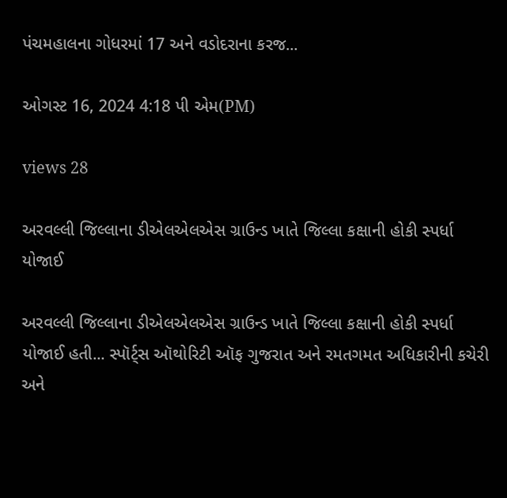પંચમહાલના ગોધરમાં 17 અને વડોદરાના કરજ...

ઓગસ્ટ 16, 2024 4:18 પી એમ(PM)

views 28

અરવલ્લી જિલ્લાના ડીએલએલએસ ગ્રાઉન્ડ ખાતે જિલ્લા કક્ષાની હોકી સ્પર્ધા યોજાઈ

અરવલ્લી જિલ્લાના ડીએલએલએસ ગ્રાઉન્ડ ખાતે જિલ્લા કક્ષાની હોકી સ્પર્ધા યોજાઈ હતી... સ્પૉર્ટ્સ ઑથોરિટી ઑફ ગુજરાત અને રમતગમત અધિકારીની કચેરી અને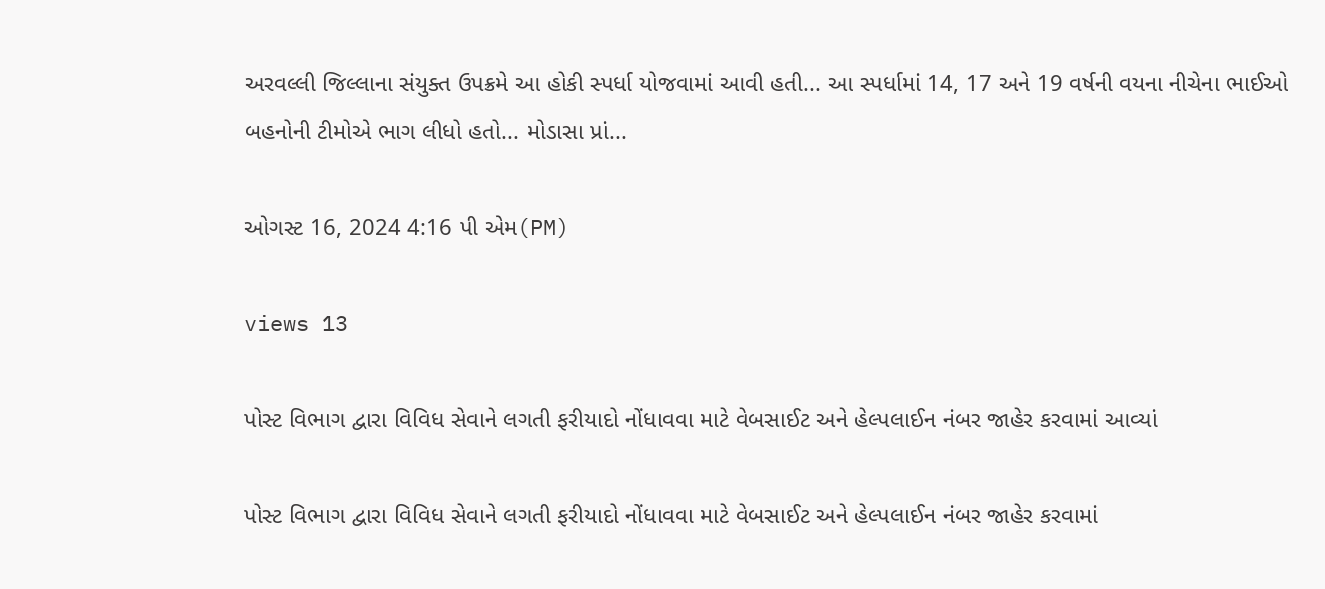અરવલ્લી જિલ્લાના સંયુક્ત ઉપક્રમે આ હોકી સ્પર્ધા યોજવામાં આવી હતી... આ સ્પર્ધામાં 14, 17 અને 19 વર્ષની વયના નીચેના ભાઈઓ બહનોની ટીમોએ ભાગ લીધો હતો... મોડાસા પ્રાં...

ઓગસ્ટ 16, 2024 4:16 પી એમ(PM)

views 13

પોસ્ટ વિભાગ દ્વારા વિવિધ સેવાને લગતી ફરીયાદો નોંધાવવા માટે વેબસાઈટ અને હેલ્પલાઈન નંબર જાહેર કરવામાં આવ્યાં

પોસ્ટ વિભાગ દ્વારા વિવિધ સેવાને લગતી ફરીયાદો નોંધાવવા માટે વેબસાઈટ અને હેલ્પલાઈન નંબર જાહેર કરવામાં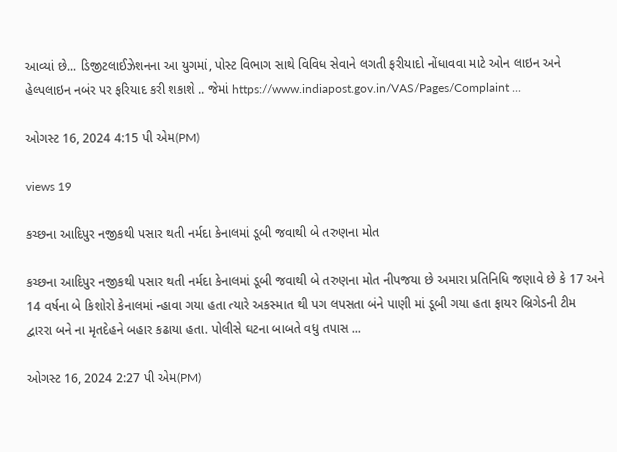આવ્યાં છે... ડિજીટલાઈઝેશનના આ યુગમાં, પોસ્ટ વિભાગ સાથે વિવિધ સેવાને લગતી ફરીયાદો નોંધાવવા માટે ઓન લાઇન અને હેલ્પલાઇન નબંર પર ફરિયાદ કરી શકાશે .. જેમાં https://www.indiapost.gov.in/VAS/Pages/Complaint ...

ઓગસ્ટ 16, 2024 4:15 પી એમ(PM)

views 19

કચ્છના આદિપુર નજીકથી પસાર થતી નર્મદા કેનાલમાં ડૂબી જવાથી બે તરુણના મોત

કચ્છના આદિપુર નજીકથી પસાર થતી નર્મદા કેનાલમાં ડૂબી જવાથી બે તરુણના મોત નીપજયા છે અમારા પ્રતિનિધિ જણાવે છે કે 17 અને 14 વર્ષના બે કિશોરો કેનાલમાં ન્હાવા ગયા હતા ત્યારે અકસ્માત થી પગ લપસતા બંને પાણી માં ડૂબી ગયા હતા ફાયર બ્રિગેડની ટીમ દ્વારરા બને ના મૃતદેહને બહાર કઢાયા હતા. પોલીસે ઘટના બાબતે વધુ તપાસ ...

ઓગસ્ટ 16, 2024 2:27 પી એમ(PM)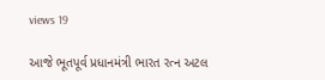views 19

આજે ભૂતપૂર્વ પ્રધાનમંત્રી ભારત રત્ન અટલ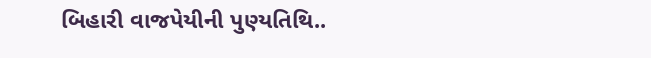બિહારી વાજપેયીની પુણ્યતિથિ..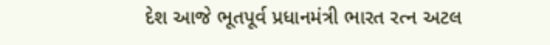દેશ આજે ભૂતપૂર્વ પ્રધાનમંત્રી ભારત રત્ન અટલ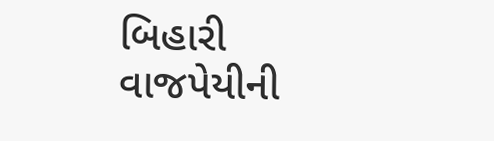બિહારી વાજપેયીની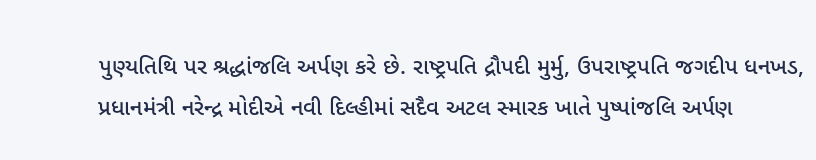પુણ્યતિથિ પર શ્રદ્ધાંજલિ અર્પણ કરે છે. રાષ્ટ્રપતિ દ્રૌપદી મુર્મુ, ઉપરાષ્ટ્રપતિ જગદીપ ધનખડ, પ્રધાનમંત્રી નરેન્દ્ર મોદીએ નવી દિલ્હીમાં સદૈવ અટલ સ્મારક ખાતે પુષ્પાંજલિ અર્પણ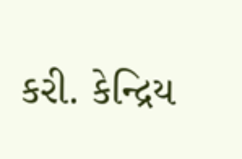કરી. કેન્દ્રિય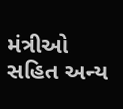મંત્રીઓ સહિત અન્ય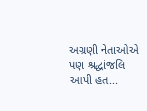અગ્રણી નેતાઓએ પણ શ્રદ્ધાંજલિ આપી હત...